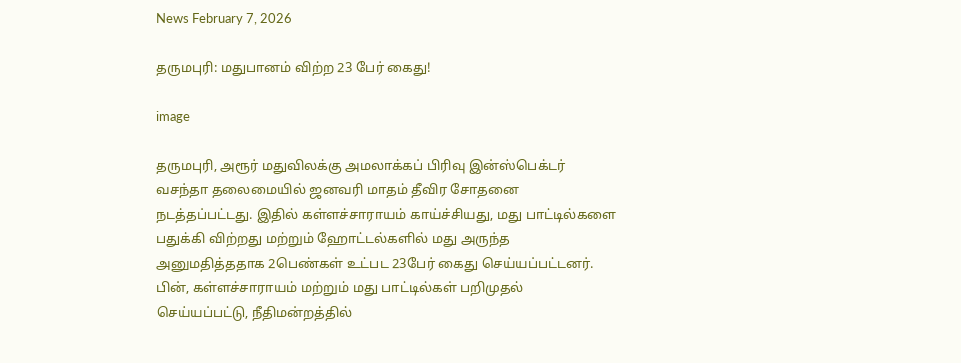News February 7, 2026

தருமபுரி: மதுபானம் விற்ற 23 பேர் கைது!

image

தருமபுரி, அரூர் மதுவிலக்கு அமலாக்கப் பிரிவு இன்ஸ்பெக்டர் வசந்தா தலைமையில் ஜனவரி மாதம் தீவிர சோதனை நடத்தப்பட்டது. இதில் கள்ளச்சாராயம் காய்ச்சியது, மது பாட்டில்களை பதுக்கி விற்றது மற்றும் ஹோட்டல்களில் மது அருந்த அனுமதித்ததாக 2பெண்கள் உட்பட 23பேர் கைது செய்யப்பட்டனர். பின், கள்ளச்சாராயம் மற்றும் மது பாட்டில்கள் பறிமுதல் செய்யப்பட்டு, நீதிமன்றத்தில்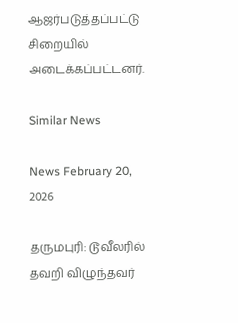ஆஜர்படுத்தப்பட்டு சிறையில் அடைக்கப்பட்டனர்.

Similar News

News February 20, 2026

தருமபுரி: டூவீலரில் தவறி விழுந்தவர்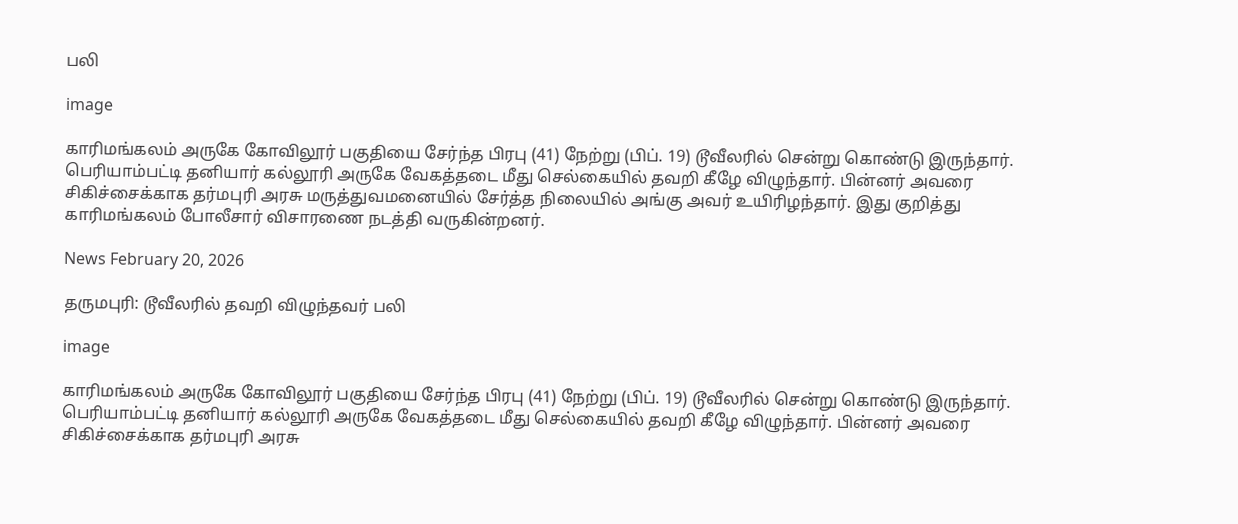பலி

image

காரிமங்கலம் அருகே கோவிலூர் பகுதியை சேர்ந்த பிரபு (41) நேற்று (பிப். 19) டூவீலரில் சென்று கொண்டு இருந்தார். பெரியாம்பட்டி தனியார் கல்லூரி அருகே வேகத்தடை மீது செல்கையில் தவறி கீழே விழுந்தார். பின்னர் அவரை சிகிச்சைக்காக தர்மபுரி அரசு மருத்துவமனையில் சேர்த்த நிலையில் அங்கு அவர் உயிரிழந்தார். இது குறித்து காரிமங்கலம் போலீசார் விசாரணை நடத்தி வருகின்றனர்.

News February 20, 2026

தருமபுரி: டூவீலரில் தவறி விழுந்தவர் பலி

image

காரிமங்கலம் அருகே கோவிலூர் பகுதியை சேர்ந்த பிரபு (41) நேற்று (பிப். 19) டூவீலரில் சென்று கொண்டு இருந்தார். பெரியாம்பட்டி தனியார் கல்லூரி அருகே வேகத்தடை மீது செல்கையில் தவறி கீழே விழுந்தார். பின்னர் அவரை சிகிச்சைக்காக தர்மபுரி அரசு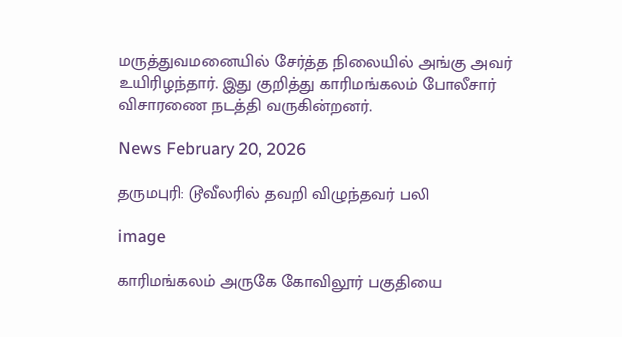மருத்துவமனையில் சேர்த்த நிலையில் அங்கு அவர் உயிரிழந்தார். இது குறித்து காரிமங்கலம் போலீசார் விசாரணை நடத்தி வருகின்றனர்.

News February 20, 2026

தருமபுரி: டூவீலரில் தவறி விழுந்தவர் பலி

image

காரிமங்கலம் அருகே கோவிலூர் பகுதியை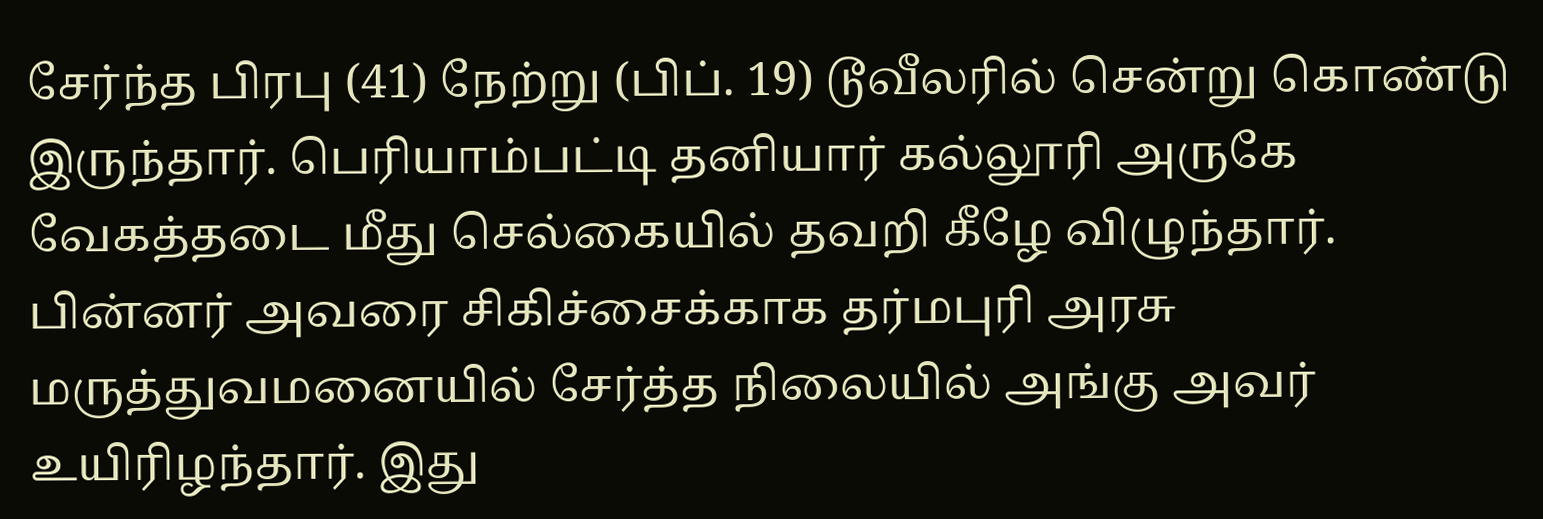சேர்ந்த பிரபு (41) நேற்று (பிப். 19) டூவீலரில் சென்று கொண்டு இருந்தார். பெரியாம்பட்டி தனியார் கல்லூரி அருகே வேகத்தடை மீது செல்கையில் தவறி கீழே விழுந்தார். பின்னர் அவரை சிகிச்சைக்காக தர்மபுரி அரசு மருத்துவமனையில் சேர்த்த நிலையில் அங்கு அவர் உயிரிழந்தார். இது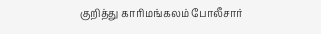குறித்து காரிமங்கலம் போலீசார்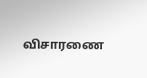விசாரணை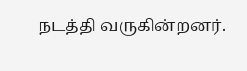நடத்தி வருகின்றனர்.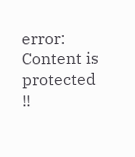error: Content is protected !!